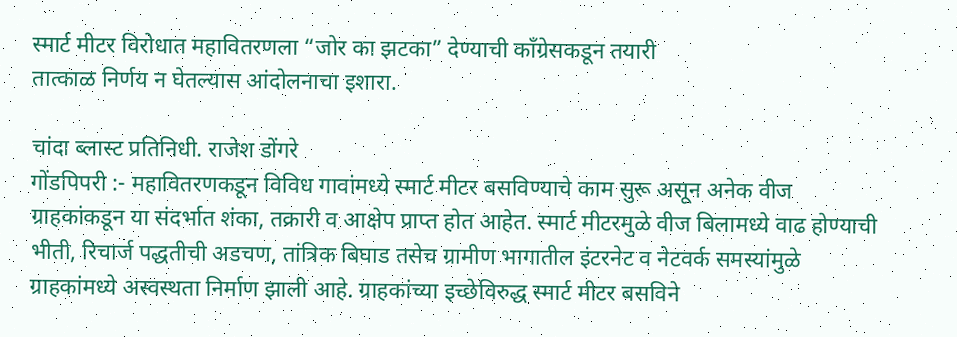स्मार्ट मीटर विरोधात महावितरणला “जोर का झटका” देण्याची काँग्रेसकडून तयारी
तात्काळ निर्णय न घेतल्यास आंदोलनाचा इशारा.

चांदा ब्लास्ट प्रतिनिधी. राजेश डोंगरे
गोंडपिपरी :- महावितरणकडून विविध गावांमध्ये स्मार्ट मीटर बसविण्याचे काम सुरू असून अनेक वीज ग्राहकांकडून या संदर्भात शंका, तक्रारी व आक्षेप प्राप्त होत आहेत. स्मार्ट मीटरमुळे वीज बिलामध्ये वाढ होण्याची भीती, रिचार्ज पद्धतीची अडचण, तांत्रिक बिघाड तसेच ग्रामीण भागातील इंटरनेट व नेटवर्क समस्यांमुळे ग्राहकांमध्ये अस्वस्थता निर्माण झाली आहे. ग्राहकांच्या इच्छेविरुद्ध स्मार्ट मीटर बसविने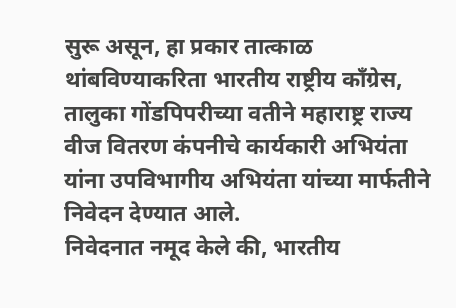सुरू असून, हा प्रकार तात्काळ थांबविण्याकरिता भारतीय राष्ट्रीय काँग्रेस, तालुका गोंडपिपरीच्या वतीने महाराष्ट्र राज्य वीज वितरण कंपनीचे कार्यकारी अभियंता यांना उपविभागीय अभियंता यांच्या मार्फतीने निवेदन देण्यात आले.
निवेदनात नमूद केले की, भारतीय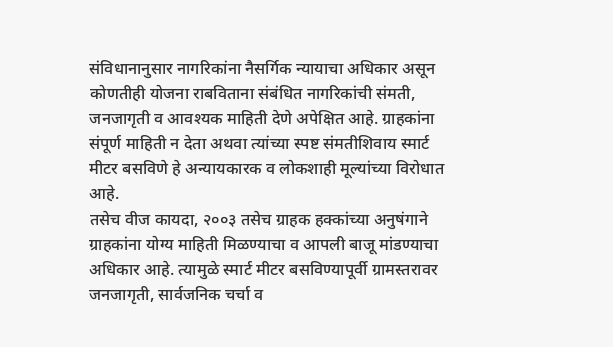संविधानानुसार नागरिकांना नैसर्गिक न्यायाचा अधिकार असून कोणतीही योजना राबविताना संबंधित नागरिकांची संमती, जनजागृती व आवश्यक माहिती देणे अपेक्षित आहे. ग्राहकांना संपूर्ण माहिती न देता अथवा त्यांच्या स्पष्ट संमतीशिवाय स्मार्ट मीटर बसविणे हे अन्यायकारक व लोकशाही मूल्यांच्या विरोधात आहे.
तसेच वीज कायदा, २००३ तसेच ग्राहक हक्कांच्या अनुषंगाने ग्राहकांना योग्य माहिती मिळण्याचा व आपली बाजू मांडण्याचा अधिकार आहे. त्यामुळे स्मार्ट मीटर बसविण्यापूर्वी ग्रामस्तरावर जनजागृती, सार्वजनिक चर्चा व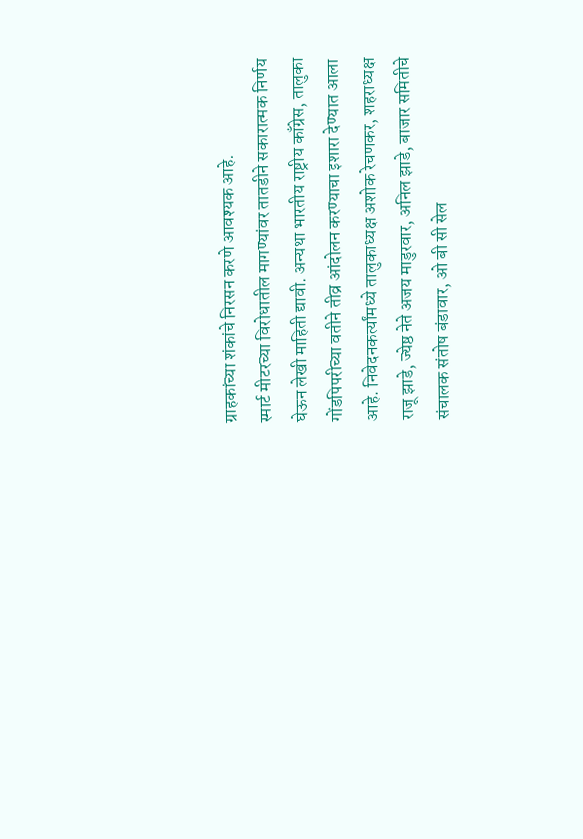ग्राहकांच्या शंकांचे निरसन करणे आवश्यक आहे.
स्मार्ट मीटरच्या विरोधातील मागण्यांवर तातडीने सकारात्मक निर्णय घेऊन लेखी माहिती द्यावी. अन्यथा भारतीय राष्ट्रीय काँग्रेस, तालुका गोंडपिपरीच्या वतीने तीव्र आंदोलन करण्याचा इशारा देण्यात आला आहे. निवेदनकर्त्यांमध्ये तालुकाध्यक्ष अशोक रेचणकर, शहराध्यक्ष राजू झाडे, ज्येष्ठ नेते अजय माडुरवार, अनिल झाडे, बाजार समितीचे संचालक संतोष बंडावार, ओ बी सी सेल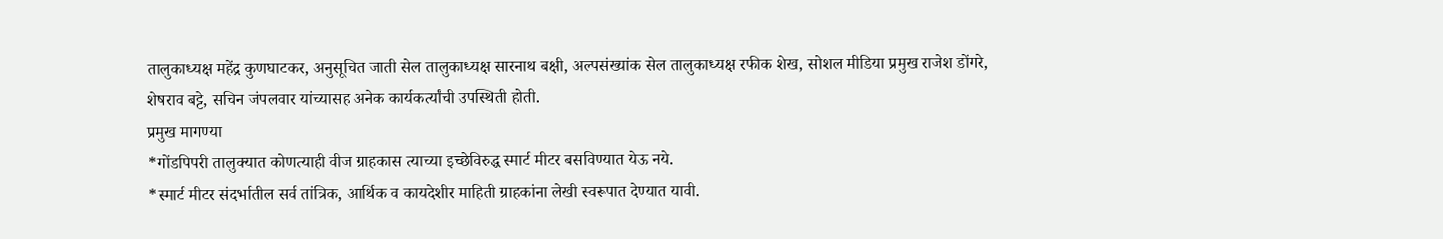तालुकाध्यक्ष महेंद्र कुणघाटकर, अनुसूचित जाती सेल तालुकाध्यक्ष सारनाथ बक्षी, अल्पसंख्यांक सेल तालुकाध्यक्ष रफीक शेख, सोशल मीडिया प्रमुख राजेश डोंगरे, शेषराव बट्टे, सचिन जंपलवार यांच्यासह अनेक कार्यकर्त्यांची उपस्थिती होती.
प्रमुख मागण्या
*गोंडपिपरी तालुक्यात कोणत्याही वीज ग्राहकास त्याच्या इच्छेविरुद्ध स्मार्ट मीटर बसविण्यात येऊ नये.
*स्मार्ट मीटर संदर्भातील सर्व तांत्रिक, आर्थिक व कायदेशीर माहिती ग्राहकांना लेखी स्वरूपात देण्यात यावी.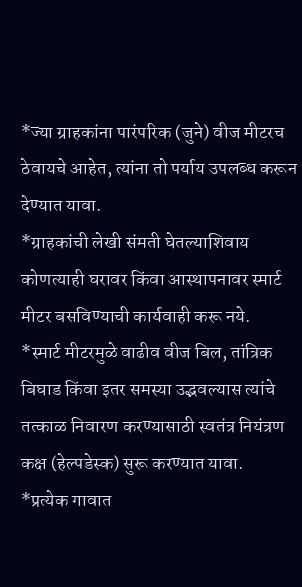*ज्या ग्राहकांना पारंपरिक (जुने) वीज मीटरच ठेवायचे आहेत, त्यांना तो पर्याय उपलब्ध करून देण्यात यावा.
*ग्राहकांची लेखी संमती घेतल्याशिवाय कोणत्याही घरावर किंवा आस्थापनावर स्मार्ट मीटर बसविण्याची कार्यवाही करू नये.
*स्मार्ट मीटरमुळे वाढीव वीज बिल, तांत्रिक बिघाड किंवा इतर समस्या उद्भवल्यास त्यांचे तत्काळ निवारण करण्यासाठी स्वतंत्र नियंत्रण कक्ष (हेल्पडेस्क) सुरू करण्यात यावा.
*प्रत्येक गावात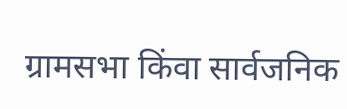ग्रामसभा किंवा सार्वजनिक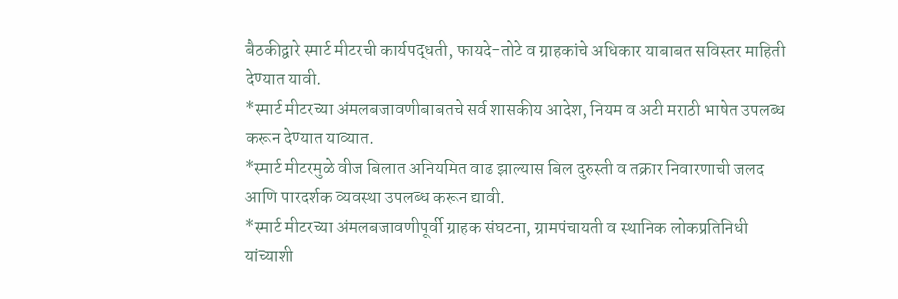बैठकीद्वारे स्मार्ट मीटरची कार्यपद्धती, फायदे-तोटे व ग्राहकांचे अधिकार याबाबत सविस्तर माहिती देण्यात यावी.
*स्मार्ट मीटरच्या अंमलबजावणीबाबतचे सर्व शासकीय आदेश, नियम व अटी मराठी भाषेत उपलब्ध करून देण्यात याव्यात.
*स्मार्ट मीटरमुळे वीज बिलात अनियमित वाढ झाल्यास बिल दुरुस्ती व तक्रार निवारणाची जलद आणि पारदर्शक व्यवस्था उपलब्ध करून द्यावी.
*स्मार्ट मीटरच्या अंमलबजावणीपूर्वी ग्राहक संघटना, ग्रामपंचायती व स्थानिक लोकप्रतिनिधी यांच्याशी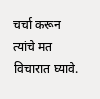चर्चा करून त्यांचे मत विचारात घ्यावे.